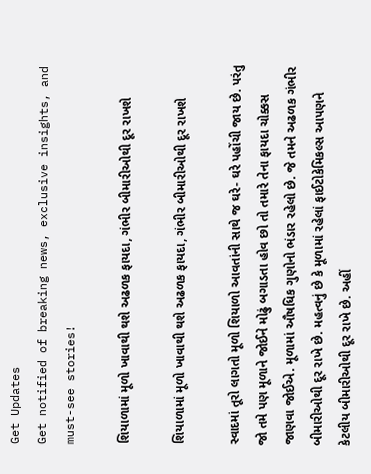Get Updates
Get notified of breaking news, exclusive insights, and must-see stories!

શિયાળામાં મૂળો ખાવાથી થશે અઢળક ફાયદા, ગંભીર બીમારીઓથી દૂર રાખશે

શિયાળામાં મૂળો ખાવાથી થશે અઢળક ફાયદા, ગંભીર બીમારીઓથી દૂર રાખશે

સ્વાદમાં તૂરો લાગતો મૂળો શિયાળો આવતાંની સાથે જ ઘરે- ઘરે પહોંચી જાય છે. પરંતુ જો તમે પણ મૂળાને જોઈને મોઢું બગાડતા હોવ છો તો તમારે તેના ફાયદા ચોક્કસ જાણવા જોઈએ. મૂળામાં ઔષધિક ગુણોનો ભંડાર રહેલો છે. જે તમને અઢળક ગંભીર બીમારીઓથી દૂર રાખે છે. મહત્વનું છે કે મૂળામાં રહેલાં ફાઈટોકેમિકલ્સ આપણને કેટલીય બીમારીઓથી દૂર રાખે છે. અહીં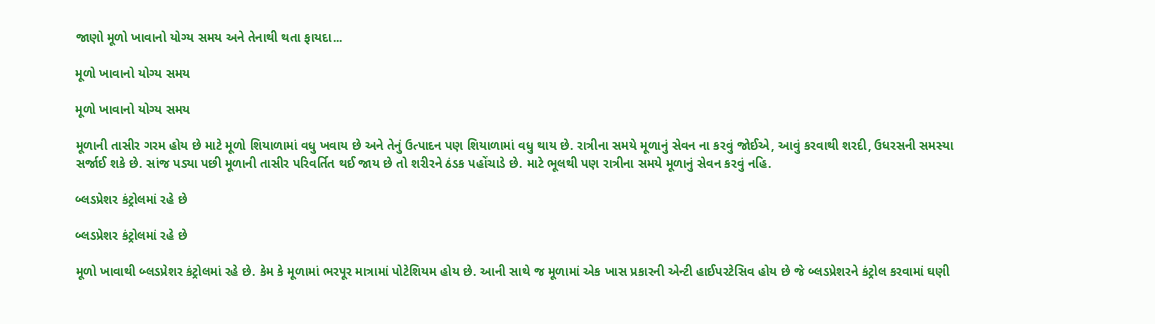જાણો મૂળો ખાવાનો યોગ્ય સમય અને તેનાથી થતા ફાયદા...

મૂળો ખાવાનો યોગ્ય સમય

મૂળો ખાવાનો યોગ્ય સમય

મૂળાની તાસીર ગરમ હોય છે માટે મૂળો શિયાળામાં વધુ ખવાય છે અને તેનું ઉત્પાદન પણ શિયાળામાં વધુ થાય છે. રાત્રીના સમયે મૂળાનું સેવન ના કરવું જોઈએ, આવું કરવાથી શરદી, ઉધરસની સમસ્યા સર્જાઈ શકે છે. સાંજ પડ્યા પછી મૂળાની તાસીર પરિવર્તિત થઈ જાય છે તો શરીરને ઠંડક પહોંચાડે છે. માટે ભૂલથી પણ રાત્રીના સમયે મૂળાનું સેવન કરવું નહિ.

બ્લડપ્રેશર કંટ્રોલમાં રહે છે

બ્લડપ્રેશર કંટ્રોલમાં રહે છે

મૂળો ખાવાથી બ્લડપ્રેશર કંટ્રોલમાં રહે છે. કેમ કે મૂળામાં ભરપૂર માત્રામાં પોટેશિયમ હોય છે. આની સાથે જ મૂળામાં એક ખાસ પ્રકારની એન્ટી હાઈપરટેસિવ હોય છે જે બ્લડપ્રેશરને કંટ્રોલ કરવામાં ઘણી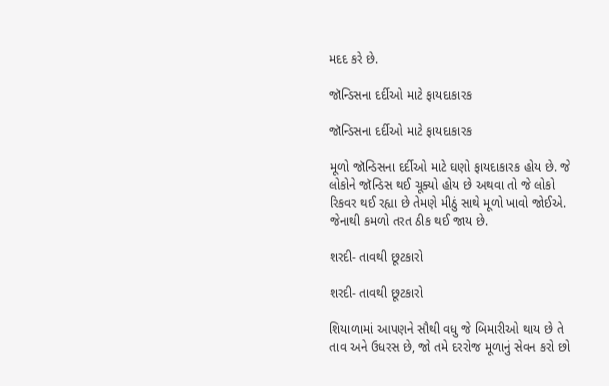મદદ કરે છે.

જૉન્ડિસના દર્દીઓ માટે ફાયદાકારક

જૉન્ડિસના દર્દીઓ માટે ફાયદાકારક

મૂળો જૉન્ડિસના દર્દીઓ માટે ઘણો ફાયદાકારક હોય છે. જે લોકોને જૉન્ડિસ થઈ ચૂક્યો હોય છે અથવા તો જે લોકો રિકવર થઈ રહ્યા છે તેમણે મીઠું સાથે મૂળો ખાવો જોઈએ. જેનાથી કમળો તરત ઠીક થઈ જાય છે.

શરદી- તાવથી છૂટકારો

શરદી- તાવથી છૂટકારો

શિયાળામાં આપણને સૌથી વધુ જે બિમારીઓ થાય છે તે તાવ અને ઉધરસ છે, જો તમે દરરોજ મૂળાનું સેવન કરો છો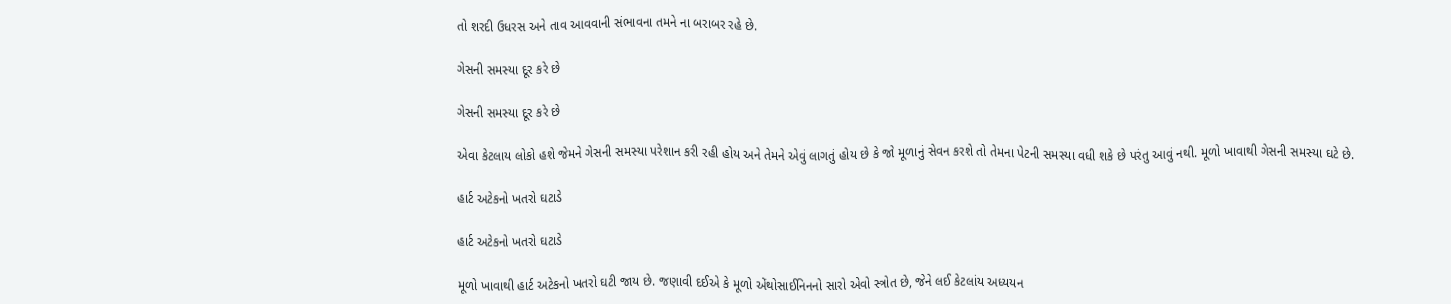તો શરદી ઉધરસ અને તાવ આવવાની સંભાવના તમને ના બરાબર રહે છે.

ગેસની સમસ્યા દૂર કરે છે

ગેસની સમસ્યા દૂર કરે છે

એવા કેટલાય લોકો હશે જેમને ગેસની સમસ્યા પરેશાન કરી રહી હોય અને તેમને એવું લાગતું હોય છે કે જો મૂળાનું સેવન કરશે તો તેમના પેટની સમસ્યા વધી શકે છે પરંતુ આવું નથી. મૂળો ખાવાથી ગેસની સમસ્યા ઘટે છે.

હાર્ટ અટેકનો ખતરો ઘટાડે

હાર્ટ અટેકનો ખતરો ઘટાડે

મૂળો ખાવાથી હાર્ટ અટેકનો ખતરો ઘટી જાય છે. જણાવી દઈએ કે મૂળો એંથોસાઈનિનનો સારો એવો સ્ત્રોત છે, જેને લઈ કેટલાંય અધ્યયન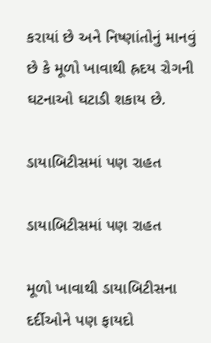કરાયાં છે અને નિષ્ણાંતોનું માનવું છે કે મૂળો ખાવાથી હ્રદય રોગની ઘટનાઓ ઘટાડી શકાય છે.

ડાયાબિટીસમાં પણ રાહત

ડાયાબિટીસમાં પણ રાહત

મૂળો ખાવાથી ડાયાબિટીસના દર્દીઓને પણ ફાયદો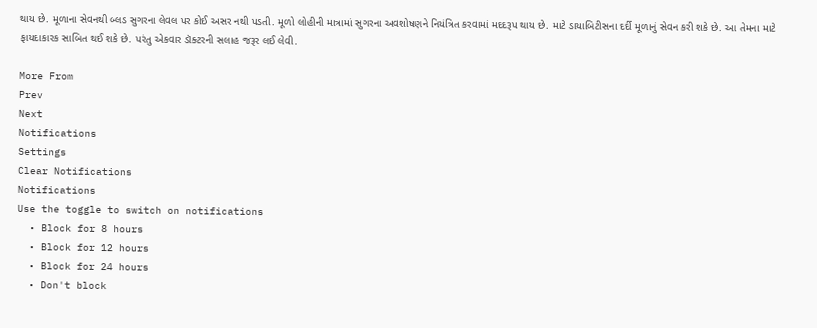થાય છે. મૂળાના સેવનથી બ્લડ સુગરના લેવલ પર કોઈ અસર નથી પડતી. મૂળો લોહીની માત્રામાં સુગરના અવશોષણને નિયંત્રિત કરવામાં મદદરૂપ થાય છે. માટે ડાયાબિટીસના દર્દી મૂળાનું સેવન કરી શકે છે. આ તેમના માટે ફાયદાકારક સાબિત થઈ શકે છે. પરંતુ એકવાર ડૉક્ટરની સલાહ જરૂર લઈ લેવી.

More From
Prev
Next
Notifications
Settings
Clear Notifications
Notifications
Use the toggle to switch on notifications
  • Block for 8 hours
  • Block for 12 hours
  • Block for 24 hours
  • Don't block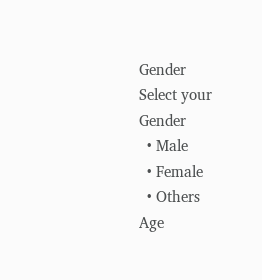Gender
Select your Gender
  • Male
  • Female
  • Others
Age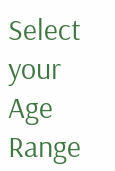Select your Age Range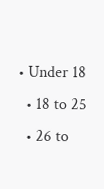• Under 18
  • 18 to 25
  • 26 to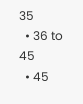35
  • 36 to 45
  • 45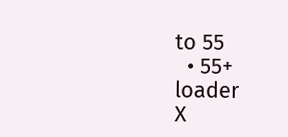to 55
  • 55+
loader
X